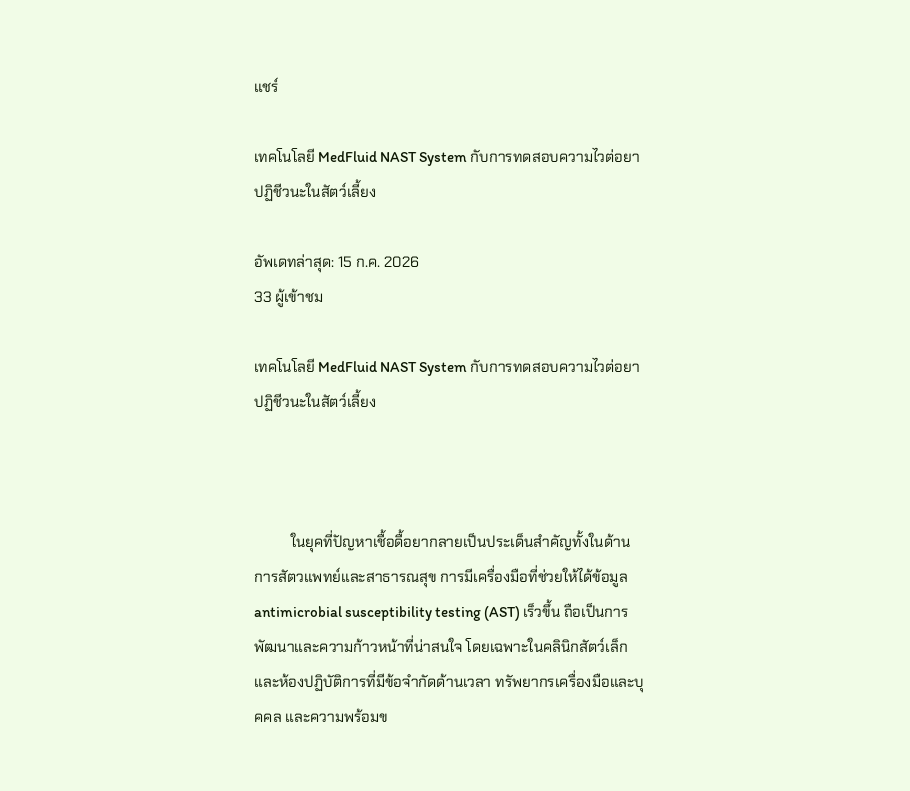แชร์

เทคโนโลยี MedFluid NAST System กับการทดสอบความไวต่อยาปฏิชีวนะในสัตว์เลี้ยง

อัพเดทล่าสุด: 15 ก.ค. 2026
33 ผู้เข้าชม

เทคโนโลยี MedFluid NAST System กับการทดสอบความไวต่อยาปฏิชีวนะในสัตว์เลี้ยง



          ในยุคที่ปัญหาเชื้อดื้อยากลายเป็นประเด็นสำคัญทั้งในด้านการสัตวแพทย์และสาธารณสุข การมีเครื่องมือที่ช่วยให้ได้ข้อมูล antimicrobial susceptibility testing (AST) เร็วขึ้น ถือเป็นการพัฒนาและความก้าวหน้าที่น่าสนใจ โดยเฉพาะในคลินิกสัตว์เล็กและห้องปฏิบัติการที่มีข้อจำกัดด้านเวลา ทรัพยากรเครื่องมือและบุคคล และความพร้อมข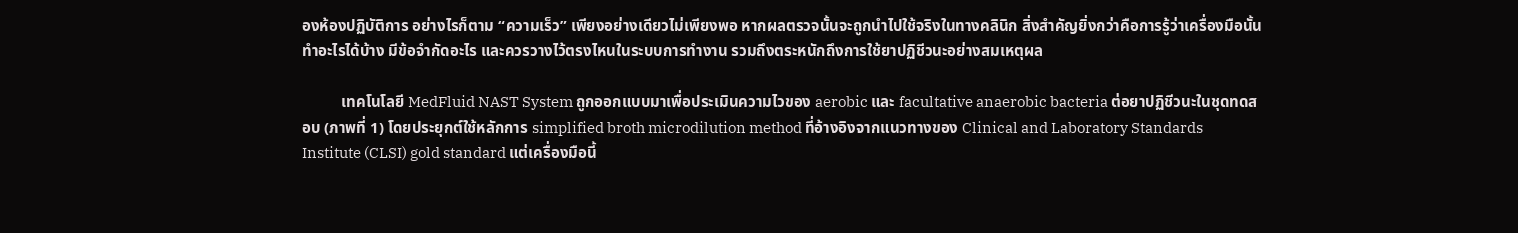องห้องปฏิบัติการ อย่างไรก็ตาม “ความเร็ว” เพียงอย่างเดียวไม่เพียงพอ หากผลตรวจนั้นจะถูกนำไปใช้จริงในทางคลินิก สิ่งสำคัญยิ่งกว่าคือการรู้ว่าเครื่องมือนั้นทำอะไรได้บ้าง มีข้อจำกัดอะไร และควรวางไว้ตรงไหนในระบบการทำงาน รวมถึงตระหนักถึงการใช้ยาปฏิชีวนะอย่างสมเหตุผล

          เทคโนโลยี MedFluid NAST System ถูกออกแบบมาเพื่อประเมินความไวของ aerobic และ facultative anaerobic bacteria ต่อยาปฏิชีวนะในชุดทดสอบ (ภาพที่ 1) โดยประยุกต์ใช้หลักการ simplified broth microdilution method ที่อ้างอิงจากแนวทางของ Clinical and Laboratory Standards Institute (CLSI) gold standard แต่เครื่องมือนี้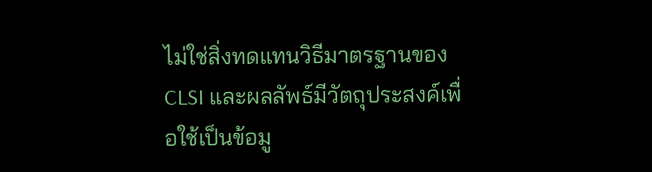ไม่ใช่สิ่งทดแทนวิธีมาตรฐานของ CLSI และผลลัพธ์มีวัตถุประสงค์เพื่อใช้เป็นข้อมู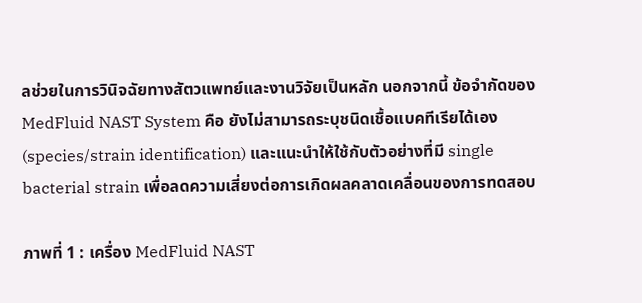ลช่วยในการวินิจฉัยทางสัตวแพทย์และงานวิจัยเป็นหลัก นอกจากนี้ ข้อจำกัดของ MedFluid NAST System คือ ยังไม่สามารถระบุชนิดเชื้อแบคทีเรียได้เอง (species/strain identification) และแนะนำให้ใช้กับตัวอย่างที่มี single bacterial strain เพื่อลดความเสี่ยงต่อการเกิดผลคลาดเคลื่อนของการทดสอบ

ภาพที่ 1 : เครื่อง MedFluid NAST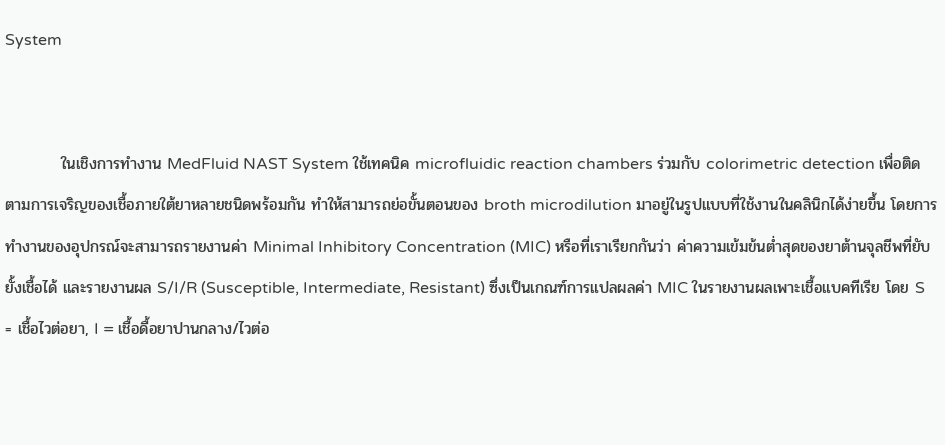System


          ในเชิงการทำงาน MedFluid NAST System ใช้เทคนิค microfluidic reaction chambers ร่วมกับ colorimetric detection เพื่อติดตามการเจริญของเชื้อภายใต้ยาหลายชนิดพร้อมกัน ทำให้สามารถย่อขั้นตอนของ broth microdilution มาอยู่ในรูปแบบที่ใช้งานในคลินิกได้ง่ายขึ้น โดยการทำงานของอุปกรณ์จะสามารถรายงานค่า Minimal Inhibitory Concentration (MIC) หรือที่เราเรียกกันว่า ค่าความเข้มข้นต่ำสุดของยาต้านจุลชีพที่ยับยั้งเชื้อได้ และรายงานผล S/I/R (Susceptible, Intermediate, Resistant) ซึ่งเป็นเกณฑ์การแปลผลค่า MIC ในรายงานผลเพาะเชื้อแบคทีเรีย โดย S = เชื้อไวต่อยา, I = เชื้อดื้อยาปานกลาง/ไวต่อ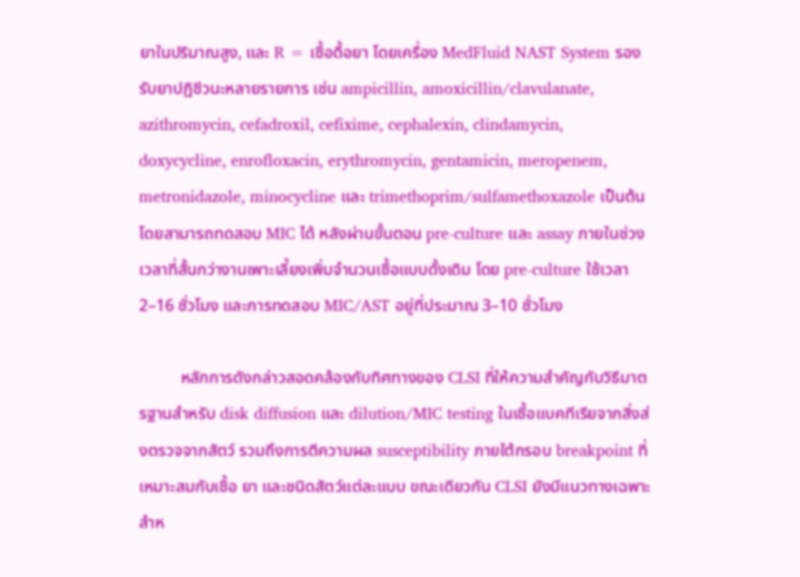ยาในปริมาณสูง, และ R = เชื้อดื้อยา โดยเครื่อง MedFluid NAST System รองรับยาปฏิชีวนะหลายรายการ เช่น ampicillin, amoxicillin/clavulanate, azithromycin, cefadroxil, cefixime, cephalexin, clindamycin, doxycycline, enrofloxacin, erythromycin, gentamicin, meropenem, metronidazole, minocycline และ trimethoprim/sulfamethoxazole เป็นต้น โดยสามารถทดสอบ MIC ได้ หลังผ่านขั้นตอน pre-culture และ assay ภายในช่วงเวลาที่สั้นกว่างานเพาะเลี้ยงเพิ่มจำนวนเชื้อแบบดั้งเดิม โดย pre-culture ใช้เวลา 2–16 ชั่วโมง และการทดสอบ MIC/AST อยู่ที่ประมาณ 3–10 ชั่วโมง

          หลักการดังกล่าวสอดคล้องกับทิศทางของ CLSI ที่ให้ความสำคัญกับวิธีมาตรฐานสำหรับ disk diffusion และ dilution/MIC testing ในเชื้อแบคทีเรียจากสิ่งส่งตรวจจากสัตว์ รวมถึงการตีความผล susceptibility ภายใต้กรอบ breakpoint ที่เหมาะสมกับเชื้อ ยา และชนิดสัตว์แต่ละแบบ ขณะเดียวกัน CLSI ยังมีแนวทางเฉพาะสำห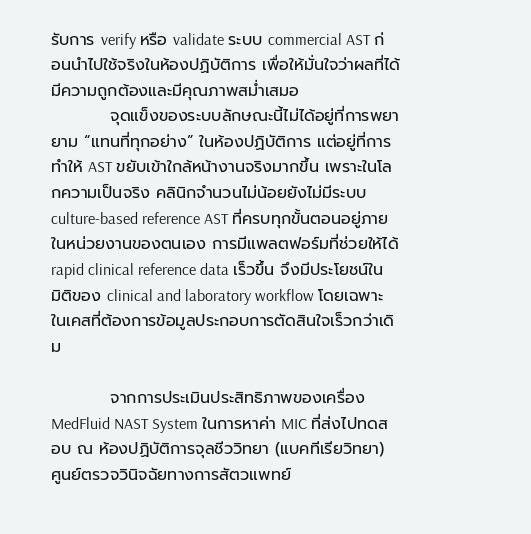รับการ verify หรือ validate ระบบ commercial AST ก่อนนำไปใช้จริงในห้องปฏิบัติการ เพื่อให้มั่นใจว่าผลที่ได้มีความถูกต้องและมีคุณภาพสม่ำเสมอ
          จุดแข็งของระบบลักษณะนี้ไม่ได้อยู่ที่การพยายาม “แทนที่ทุกอย่าง” ในห้องปฏิบัติการ แต่อยู่ที่การทำให้ AST ขยับเข้าใกล้หน้างานจริงมากขึ้น เพราะในโลกความเป็นจริง คลินิกจำนวนไม่น้อยยังไม่มีระบบ culture-based reference AST ที่ครบทุกขั้นตอนอยู่ภายในหน่วยงานของตนเอง การมีแพลตฟอร์มที่ช่วยให้ได้ rapid clinical reference data เร็วขึ้น จึงมีประโยชน์ในมิติของ clinical and laboratory workflow โดยเฉพาะในเคสที่ต้องการข้อมูลประกอบการตัดสินใจเร็วกว่าเดิม

          จากการประเมินประสิทธิภาพของเครื่อง MedFluid NAST System ในการหาค่า MIC ที่ส่งไปทดสอบ ณ ห้องปฏิบัติการจุลชีววิทยา (แบคทีเรียวิทยา) ศูนย์ตรวจวินิจฉัยทางการสัตวแพทย์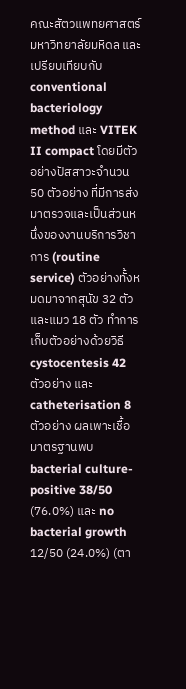คณะสัตวแพทยศาสตร์ มหาวิทยาลัยมหิดล และเปรียบเทียบกับ conventional bacteriology method และ VITEK II compact โดยมีตัวอย่างปัสสาวะจำนวน 50 ตัวอย่าง ที่มีการส่งมาตรวจและเป็นส่วนหนึ่งของงานบริการวิชาการ (routine service) ตัวอย่างทั้งหมดมาจากสุนัข 32 ตัวและแมว 18 ตัว ทำการเก็บตัวอย่างด้วยวิธี cystocentesis 42 ตัวอย่าง และ catheterisation 8 ตัวอย่าง ผลเพาะเชื้อมาตรฐานพบ bacterial culture-positive 38/50 (76.0%) และ no bacterial growth 12/50 (24.0%) (ตา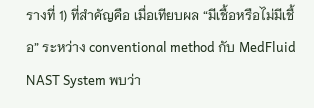รางที่ 1) ที่สำคัญคือ เมื่อเทียบผล “มีเชื้อหรือไม่มีเชื้อ” ระหว่าง conventional method กับ MedFluid NAST System พบว่า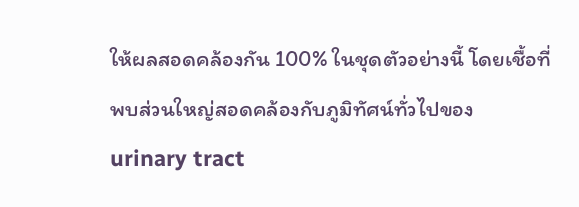ให้ผลสอดคล้องกัน 100% ในชุดตัวอย่างนี้ โดยเชื้อที่พบส่วนใหญ่สอดคล้องกับภูมิทัศน์ทั่วไปของ urinary tract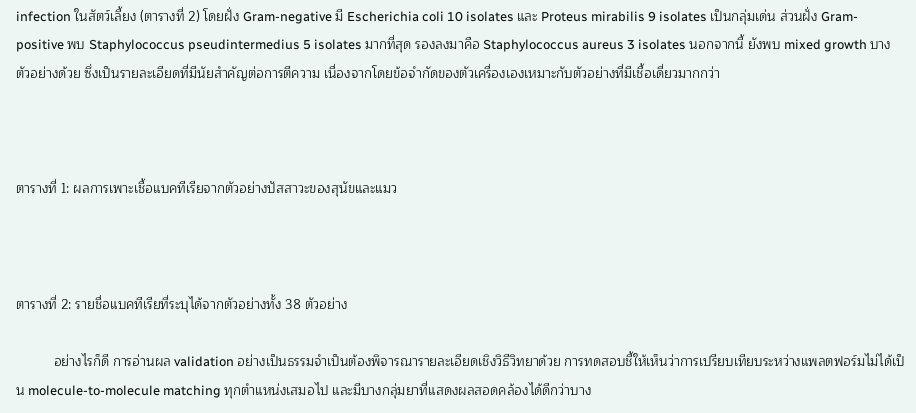infection ในสัตว์เลี้ยง (ตารางที่ 2) โดยฝั่ง Gram-negative มี Escherichia coli 10 isolates และ Proteus mirabilis 9 isolates เป็นกลุ่มเด่น ส่วนฝั่ง Gram-positive พบ Staphylococcus pseudintermedius 5 isolates มากที่สุด รองลงมาคือ Staphylococcus aureus 3 isolates นอกจากนี้ ยังพบ mixed growth บางตัวอย่างด้วย ซึ่งเป็นรายละเอียดที่มีนัยสำคัญต่อการตีความ เนื่องจากโดยข้อจำกัดของตัวเครื่องเองเหมาะกับตัวอย่างที่มีเชื้อเดี่ยวมากกว่า



ตารางที่ 1: ผลการเพาะเชื้อแบคทีเรียจากตัวอย่างปัสสาวะของสุนัขและแมว



ตารางที่ 2: รายชื่อแบคทีเรียที่ระบุได้จากตัวอย่างทั้ง 38 ตัวอย่าง

          อย่างไรก็ดี การอ่านผล validation อย่างเป็นธรรมจำเป็นต้องพิจารณารายละเอียดเชิงวิธีวิทยาด้วย การทดสอบชี้ให้เห็นว่าการเปรียบเทียบระหว่างแพลตฟอร์มไม่ได้เป็น molecule-to-molecule matching ทุกตำแหน่งเสมอไป และมีบางกลุ่มยาที่แสดงผลสอดคล้องได้ดีกว่าบาง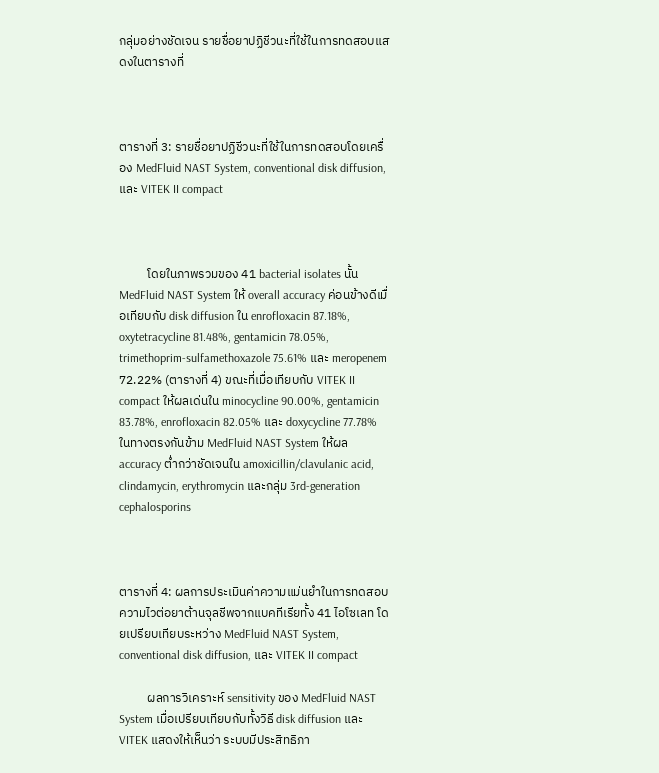กลุ่มอย่างชัดเจน รายชื่อยาปฏิชีวนะที่ใช้ในการทดสอบแสดงในตารางที่



ตารางที่ 3: รายชื่อยาปฏิชีวนะที่ใช้ในการทดสอบโดยเครื่อง MedFluid NAST System, conventional disk diffusion, และ VITEK II compact



          โดยในภาพรวมของ 41 bacterial isolates นั้น MedFluid NAST System ให้ overall accuracy ค่อนข้างดีเมื่อเทียบกับ disk diffusion ใน enrofloxacin 87.18%, oxytetracycline 81.48%, gentamicin 78.05%, trimethoprim-sulfamethoxazole 75.61% และ meropenem 72.22% (ตารางที่ 4) ขณะที่เมื่อเทียบกับ VITEK II compact ให้ผลเด่นใน minocycline 90.00%, gentamicin 83.78%, enrofloxacin 82.05% และ doxycycline 77.78% ในทางตรงกันข้าม MedFluid NAST System ให้ผล accuracy ต่ำกว่าชัดเจนใน amoxicillin/clavulanic acid, clindamycin, erythromycin และกลุ่ม 3rd-generation cephalosporins



ตารางที่ 4: ผลการประเมินค่าความแม่นยำในการทดสอบความไวต่อยาต้านจุลชีพจากแบคทีเรียทั้ง 41 ไอโซเลท โดยเปรียบเทียบระหว่าง MedFluid NAST System, conventional disk diffusion, และ VITEK II compact

          ผลการวิเคราะห์ sensitivity ของ MedFluid NAST System เมื่อเปรียบเทียบกับทั้งวิธี disk diffusion และ VITEK แสดงให้เห็นว่า ระบบมีประสิทธิภา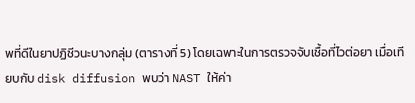พที่ดีในยาปฏิชีวนะบางกลุ่ม (ตารางที่ 5) โดยเฉพาะในการตรวจจับเชื้อที่ไวต่อยา เมื่อเทียบกับ disk diffusion พบว่า NAST ให้ค่า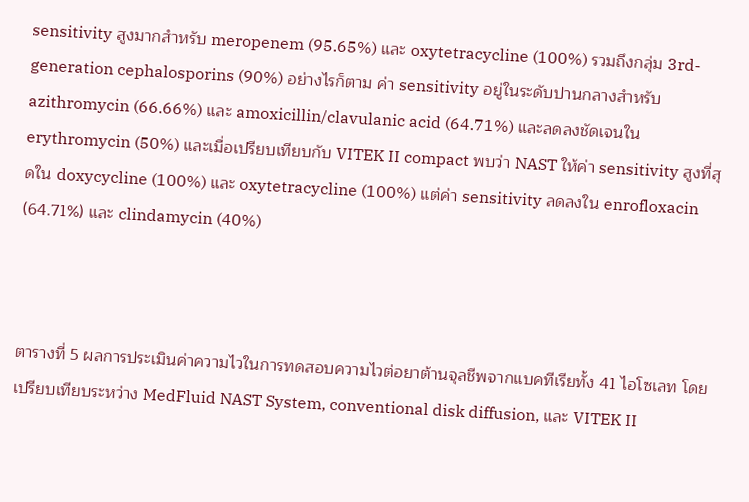sensitivity สูงมากสำหรับ meropenem (95.65%) และ oxytetracycline (100%) รวมถึงกลุ่ม 3rd-generation cephalosporins (90%) อย่างไรก็ตาม ค่า sensitivity อยู่ในระดับปานกลางสำหรับ azithromycin (66.66%) และ amoxicillin/clavulanic acid (64.71%) และลดลงชัดเจนใน erythromycin (50%) และเมื่อเปรียบเทียบกับ VITEK II compact พบว่า NAST ให้ค่า sensitivity สูงที่สุดใน doxycycline (100%) และ oxytetracycline (100%) แต่ค่า sensitivity ลดลงใน enrofloxacin (64.71%) และ clindamycin (40%)



ตารางที่ 5 ผลการประเมินค่าความไวในการทดสอบความไวต่อยาต้านจุลชีพจากแบคทีเรียทั้ง 41 ไอโซเลท โดยเปรียบเทียบระหว่าง MedFluid NAST System, conventional disk diffusion, และ VITEK II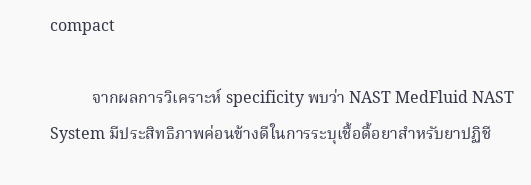compact

          จากผลการวิเคราะห์ specificity พบว่า NAST MedFluid NAST System มีประสิทธิภาพค่อนข้างดีในการระบุเชื้อดื้อยาสำหรับยาปฏิชี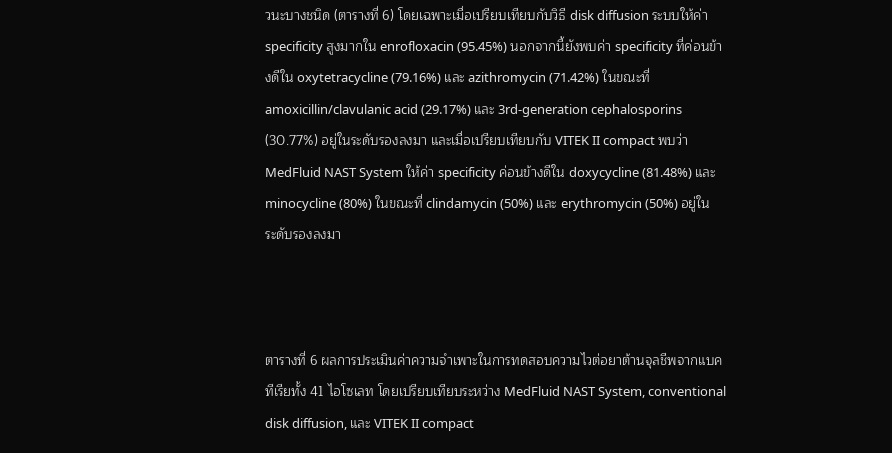วนะบางชนิด (ตารางที่ 6) โดยเฉพาะเมื่อเปรียบเทียบกับวิธี disk diffusion ระบบให้ค่า specificity สูงมากใน enrofloxacin (95.45%) นอกจากนี้ยังพบค่า specificity ที่ค่อนข้างดีใน oxytetracycline (79.16%) และ azithromycin (71.42%) ในขณะที่ amoxicillin/clavulanic acid (29.17%) และ 3rd-generation cephalosporins (30.77%) อยู่ในระดับรองลงมา และเมื่อเปรียบเทียบกับ VITEK II compact พบว่า MedFluid NAST System ให้ค่า specificity ค่อนข้างดีใน doxycycline (81.48%) และ minocycline (80%) ในขณะที่ clindamycin (50%) และ erythromycin (50%) อยู่ในระดับรองลงมา



ตารางที่ 6 ผลการประเมินค่าความจำเพาะในการทดสอบความไวต่อยาต้านจุลชีพจากแบคทีเรียทั้ง 41 ไอโซเลท โดยเปรียบเทียบระหว่าง MedFluid NAST System, conventional disk diffusion, และ VITEK II compact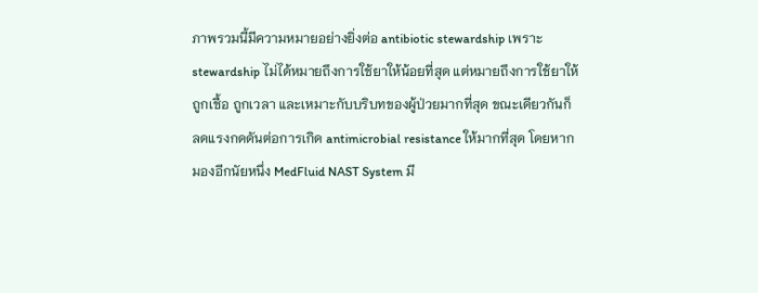ภาพรวมนี้มีความหมายอย่างยิ่งต่อ antibiotic stewardship เพราะ stewardship ไม่ได้หมายถึงการใช้ยาให้น้อยที่สุด แต่หมายถึงการใช้ยาให้ถูกเชื้อ ถูกเวลา และเหมาะกับบริบทของผู้ป่วยมากที่สุด ขณะเดียวกันก็ลดแรงกดดันต่อการเกิด antimicrobial resistance ให้มากที่สุด โดยหากมองอีกนัยหนึ่ง MedFluid NAST System มี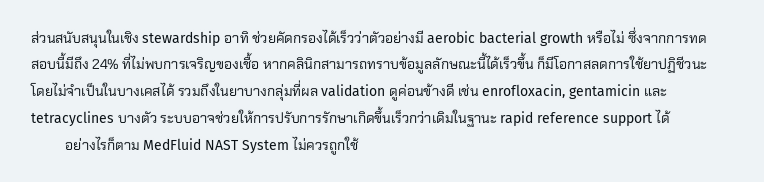ส่วนสนับสนุนในเชิง stewardship อาทิ ช่วยคัดกรองได้เร็วว่าตัวอย่างมี aerobic bacterial growth หรือไม่ ซึ่งจากการทดสอบนี้มีถึง 24% ที่ไม่พบการเจริญของเชื้อ หากคลินิกสามารถทราบข้อมูลลักษณะนี้ได้เร็วขึ้น ก็มีโอกาสลดการใช้ยาปฏิชีวนะโดยไม่จำเป็นในบางเคสได้ รวมถึงในยาบางกลุ่มที่ผล validation ดูค่อนข้างดี เช่น enrofloxacin, gentamicin และ tetracyclines บางตัว ระบบอาจช่วยให้การปรับการรักษาเกิดขึ้นเร็วกว่าเดิมในฐานะ rapid reference support ได้
          อย่างไรก็ตาม MedFluid NAST System ไม่ควรถูกใช้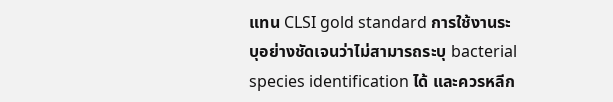แทน CLSI gold standard การใช้งานระบุอย่างชัดเจนว่าไม่สามารถระบุ bacterial species identification ได้ และควรหลีก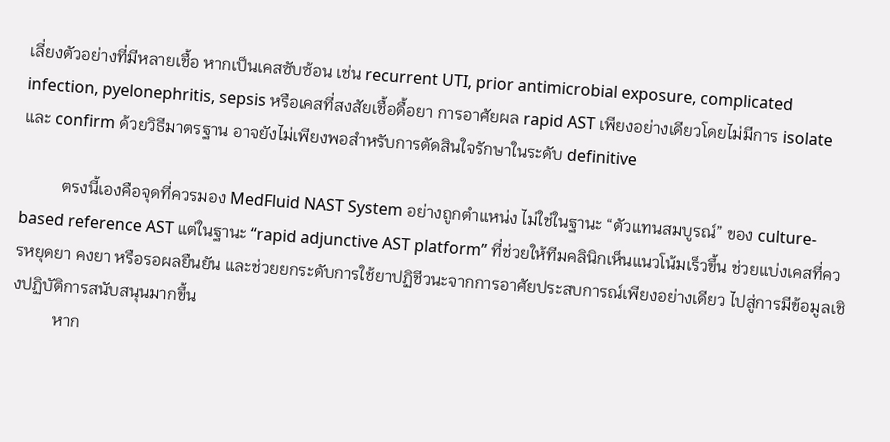เลี่ยงตัวอย่างที่มีหลายเชื้อ หากเป็นเคสซับซ้อน เช่น recurrent UTI, prior antimicrobial exposure, complicated infection, pyelonephritis, sepsis หรือเคสที่สงสัยเชื้อดื้อยา การอาศัยผล rapid AST เพียงอย่างเดียวโดยไม่มีการ isolate และ confirm ด้วยวิธีมาตรฐาน อาจยังไม่เพียงพอสำหรับการตัดสินใจรักษาในระดับ definitive

          ตรงนี้เองคือจุดที่ควรมอง MedFluid NAST System อย่างถูกตำแหน่ง ไม่ใช่ในฐานะ “ตัวแทนสมบูรณ์” ของ culture-based reference AST แต่ในฐานะ “rapid adjunctive AST platform” ที่ช่วยให้ทีมคลินิกเห็นแนวโน้มเร็วขึ้น ช่วยแบ่งเคสที่ควรหยุดยา คงยา หรือรอผลยืนยัน และช่วยยกระดับการใช้ยาปฏิชีวนะจากการอาศัยประสบการณ์เพียงอย่างเดียว ไปสู่การมีข้อมูลเชิงปฏิบัติการสนับสนุนมากขึ้น
          หาก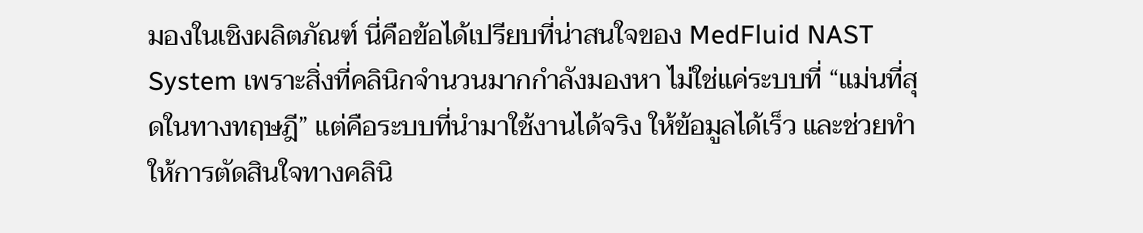มองในเชิงผลิตภัณฑ์ นี่คือข้อได้เปรียบที่น่าสนใจของ MedFluid NAST System เพราะสิ่งที่คลินิกจำนวนมากกำลังมองหา ไม่ใช่แค่ระบบที่ “แม่นที่สุดในทางทฤษฎี” แต่คือระบบที่นำมาใช้งานได้จริง ให้ข้อมูลได้เร็ว และช่วยทำให้การตัดสินใจทางคลินิ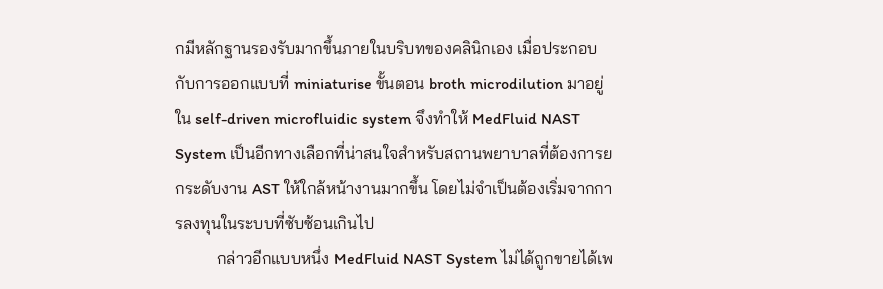กมีหลักฐานรองรับมากขึ้นภายในบริบทของคลินิกเอง เมื่อประกอบกับการออกแบบที่ miniaturise ขั้นตอน broth microdilution มาอยู่ใน self-driven microfluidic system จึงทำให้ MedFluid NAST System เป็นอีกทางเลือกที่น่าสนใจสำหรับสถานพยาบาลที่ต้องการยกระดับงาน AST ให้ใกล้หน้างานมากขึ้น โดยไม่จำเป็นต้องเริ่มจากการลงทุนในระบบที่ซับซ้อนเกินไป
          กล่าวอีกแบบหนึ่ง MedFluid NAST System ไม่ได้ถูกขายได้เพ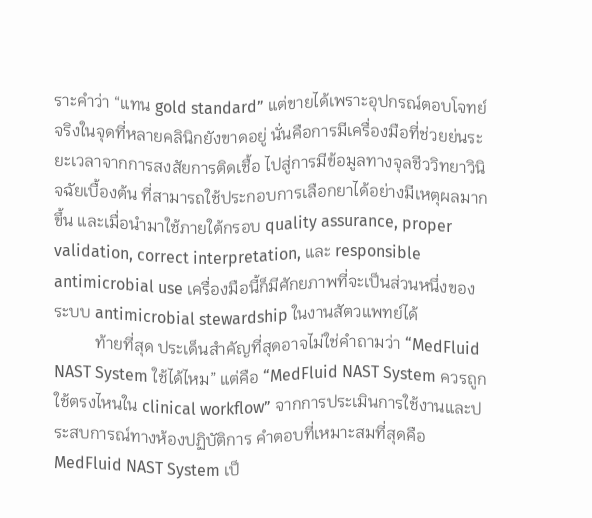ราะคำว่า “แทน gold standard” แต่ขายได้เพราะอุปกรณ์ตอบโจทย์จริงในจุดที่หลายคลินิกยังขาดอยู่ นั่นคือการมีเครื่องมือที่ช่วยย่นระยะเวลาจากการสงสัยการติดเชื้อ ไปสู่การมีข้อมูลทางจุลชีววิทยาวินิจฉัยเบื้องต้น ที่สามารถใช้ประกอบการเลือกยาได้อย่างมีเหตุผลมากขึ้น และเมื่อนำมาใช้ภายใต้กรอบ quality assurance, proper validation, correct interpretation, และ responsible antimicrobial use เครื่องมือนี้ก็มีศักยภาพที่จะเป็นส่วนหนึ่งของระบบ antimicrobial stewardship ในงานสัตวแพทย์ได้
          ท้ายที่สุด ประเด็นสำคัญที่สุดอาจไม่ใช่คำถามว่า “MedFluid NAST System ใช้ได้ไหม” แต่คือ “MedFluid NAST System ควรถูกใช้ตรงไหนใน clinical workflow” จากการประเมินการใช้งานและประสบการณ์ทางห้องปฏิบัติการ คำตอบที่เหมาะสมที่สุดคือ MedFluid NAST System เป็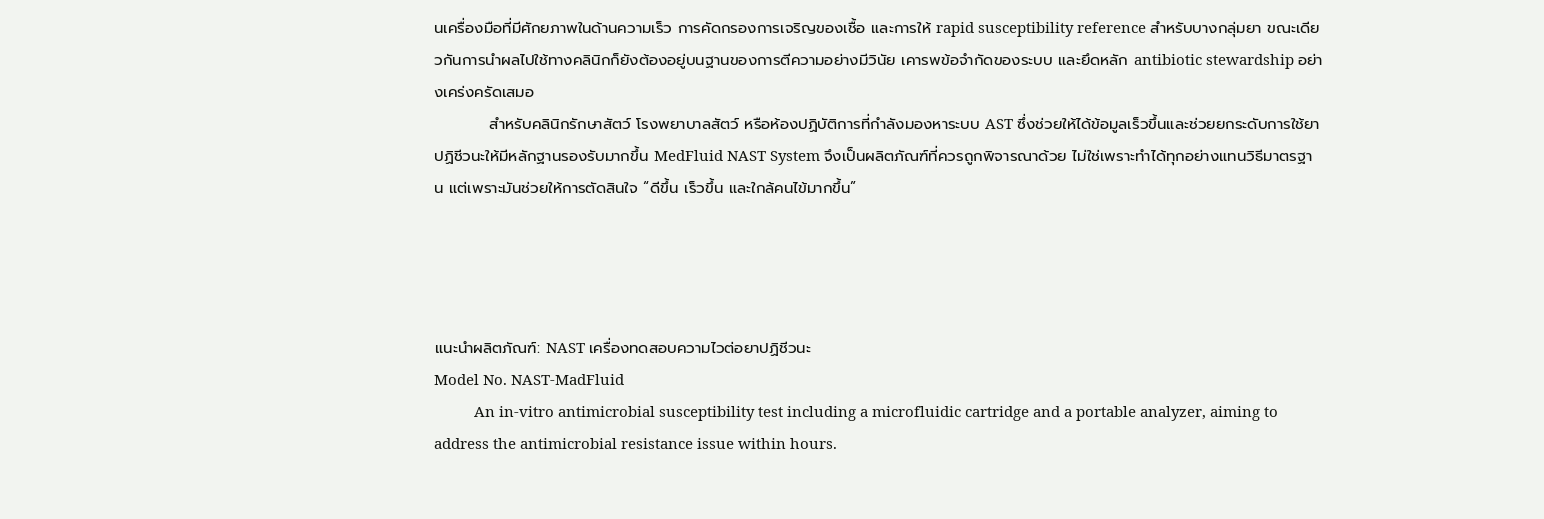นเครื่องมือที่มีศักยภาพในด้านความเร็ว การคัดกรองการเจริญของเชื้อ และการให้ rapid susceptibility reference สำหรับบางกลุ่มยา ขณะเดียวกันการนำผลไปใช้ทางคลินิกก็ยังต้องอยู่บนฐานของการตีความอย่างมีวินัย เคารพข้อจำกัดของระบบ และยึดหลัก antibiotic stewardship อย่างเคร่งครัดเสมอ
          สำหรับคลินิกรักษาสัตว์ โรงพยาบาลสัตว์ หรือห้องปฏิบัติการที่กำลังมองหาระบบ AST ซึ่งช่วยให้ได้ข้อมูลเร็วขึ้นและช่วยยกระดับการใช้ยาปฏิชีวนะให้มีหลักฐานรองรับมากขึ้น MedFluid NAST System จึงเป็นผลิตภัณฑ์ที่ควรถูกพิจารณาด้วย ไม่ใช่เพราะทำได้ทุกอย่างแทนวิธีมาตรฐาน แต่เพราะมันช่วยให้การตัดสินใจ “ดีขึ้น เร็วขึ้น และใกล้คนไข้มากขึ้น”




แนะนำผลิตภัณฑ์: NAST เครื่องทดสอบความไวต่อยาปฏิชีวนะ
Model No. NAST-MadFluid
          An in-vitro antimicrobial susceptibility test including a microfluidic cartridge and a portable analyzer, aiming to address the antimicrobial resistance issue within hours.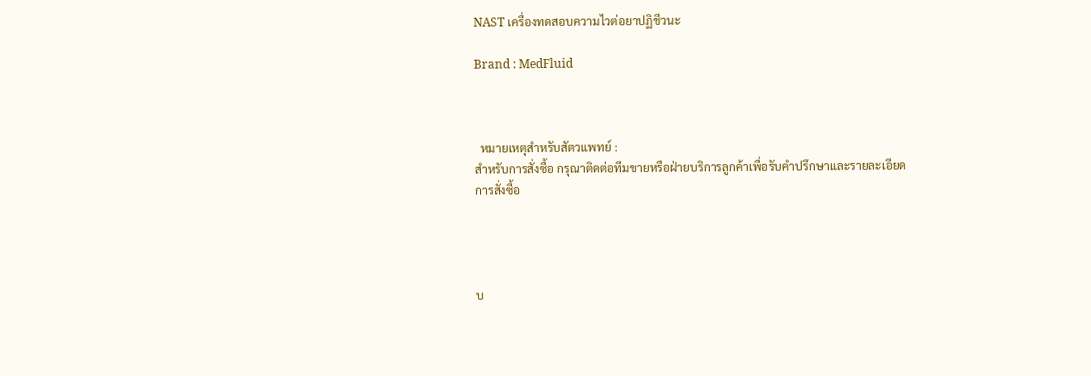NAST เครื่องทดสอบความไวต่อยาปฏิชีวนะ

Brand : MedFluid



  หมายเหตุสำหรับสัตวแพทย์ :
สำหรับการสั่งซื้อ กรุณาติดต่อทีมขายหรือฝ่ายบริการลูกค้าเพื่อรับคำปรึกษาและรายละเอียดการสั่งซื้อ




บ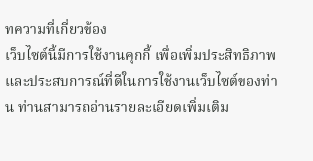ทความที่เกี่ยวข้อง
เว็บไซต์นี้มีการใช้งานคุกกี้ เพื่อเพิ่มประสิทธิภาพและประสบการณ์ที่ดีในการใช้งานเว็บไซต์ของท่าน ท่านสามารถอ่านรายละเอียดเพิ่มเติม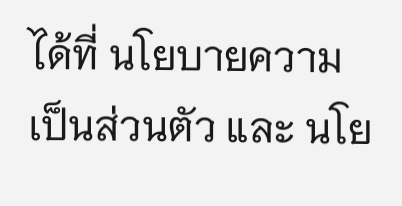ได้ที่ นโยบายความเป็นส่วนตัว และ นโย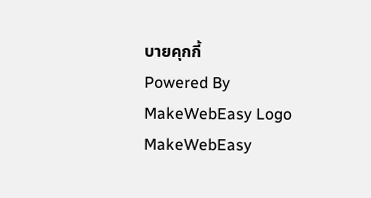บายคุกกี้
Powered By MakeWebEasy Logo MakeWebEasy